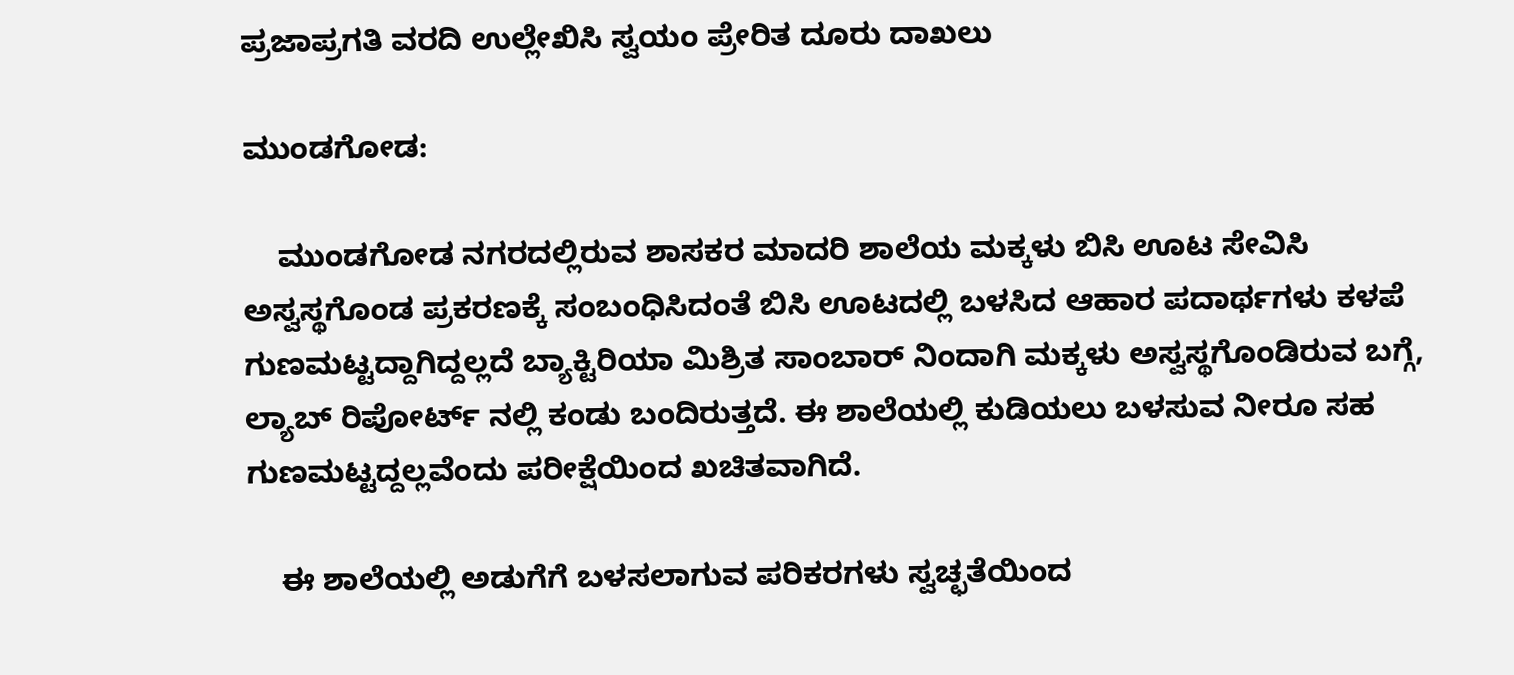ಪ್ರಜಾಪ್ರಗತಿ ವರದಿ ಉಲ್ಲೇಖಿಸಿ ಸ್ವಯಂ ಪ್ರೇರಿತ ದೂರು ದಾಖಲು

ಮುಂಡಗೋಡ:

    ಮುಂಡಗೋಡ ನಗರದಲ್ಲಿರುವ ಶಾಸಕರ ಮಾದರಿ ಶಾಲೆಯ ಮಕ್ಕಳು ಬಿಸಿ ಊಟ ಸೇವಿಸಿ ಅಸ್ವಸ್ಥಗೊಂಡ ಪ್ರಕರಣಕ್ಕೆ ಸಂಬಂಧಿಸಿದಂತೆ ಬಿಸಿ ಊಟದಲ್ಲಿ ಬಳಸಿದ ಆಹಾರ ಪದಾರ್ಥಗಳು ಕಳಪೆ ಗುಣಮಟ್ಟದ್ದಾಗಿದ್ದಲ್ಲದೆ ಬ್ಯಾಕ್ಟಿರಿಯಾ ಮಿಶ್ರಿತ ಸಾಂಬಾರ್ ನಿಂದಾಗಿ ಮಕ್ಕಳು ಅಸ್ವಸ್ಥಗೊಂಡಿರುವ ಬಗ್ಗೆ, ಲ್ಯಾಬ್ ರಿಪೋರ್ಟ್ ನಲ್ಲಿ ಕಂಡು ಬಂದಿರುತ್ತದೆ. ಈ ಶಾಲೆಯಲ್ಲಿ ಕುಡಿಯಲು ಬಳಸುವ ನೀರೂ ಸಹ ಗುಣಮಟ್ಟದ್ದಲ್ಲವೆಂದು ಪರೀಕ್ಷೆಯಿಂದ ಖಚಿತವಾಗಿದೆ.

    ಈ ಶಾಲೆಯಲ್ಲಿ ಅಡುಗೆಗೆ ಬಳಸಲಾಗುವ ಪರಿಕರಗಳು ಸ್ವಚ್ಛತೆಯಿಂದ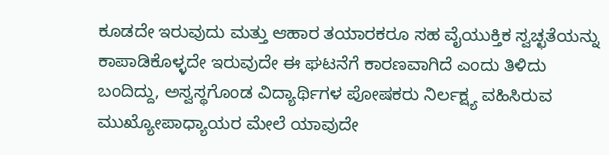ಕೂಡದೇ ಇರುವುದು ಮತ್ತು ಆಹಾರ ತಯಾರಕರೂ ಸಹ ವೈಯುಕ್ತಿಕ ಸ್ವಚ್ಛತೆಯನ್ನು ಕಾಪಾಡಿಕೊಳ್ಳದೇ ಇರುವುದೇ ಈ ಘಟನೆಗೆ ಕಾರಣವಾಗಿದೆ ಎಂದು ತಿಳಿದು ಬಂದಿದ್ದು, ಅಸ್ವಸ್ಥಗೊಂಡ ವಿದ್ಯಾರ್ಥಿಗಳ ಪೋಷಕರು ನಿರ್ಲಕ್ಷ್ಯ ವಹಿಸಿರುವ ಮುಖ್ಯೋಪಾಧ್ಯಾಯರ ಮೇಲೆ ಯಾವುದೇ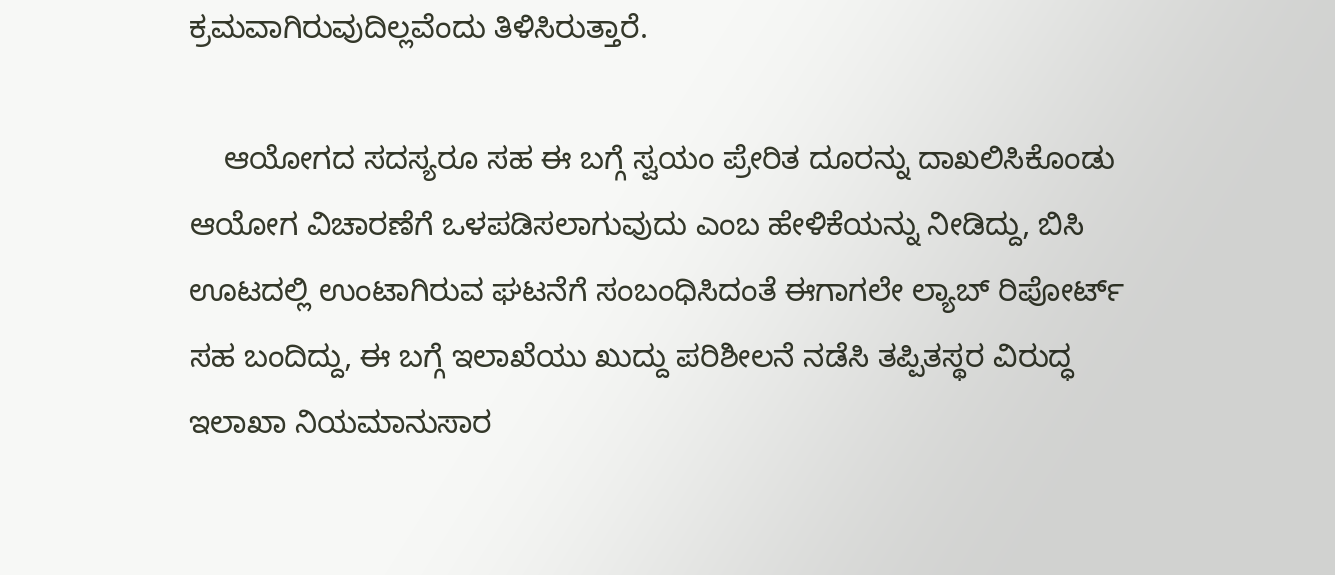ಕ್ರಮವಾಗಿರುವುದಿಲ್ಲವೆಂದು ತಿಳಿಸಿರುತ್ತಾರೆ.

    ಆಯೋಗದ ಸದಸ್ಯರೂ ಸಹ ಈ ಬಗ್ಗೆ ಸ್ವಯಂ ಪ್ರೇರಿತ ದೂರನ್ನು ದಾಖಲಿಸಿಕೊಂಡು ಆಯೋಗ ವಿಚಾರಣೆಗೆ ಒಳಪಡಿಸಲಾಗುವುದು ಎಂಬ ಹೇಳಿಕೆಯನ್ನು ನೀಡಿದ್ದು, ಬಿಸಿ ಊಟದಲ್ಲಿ ಉಂಟಾಗಿರುವ ಘಟನೆಗೆ ಸಂಬಂಧಿಸಿದಂತೆ ಈಗಾಗಲೇ ಲ್ಯಾಬ್ ರಿಪೋರ್ಟ್ ಸಹ ಬಂದಿದ್ದು, ಈ ಬಗ್ಗೆ ಇಲಾಖೆಯು ಖುದ್ದು ಪರಿಶೀಲನೆ ನಡೆಸಿ ತಪ್ಪಿತಸ್ಥರ ವಿರುದ್ಧ ಇಲಾಖಾ ನಿಯಮಾನುಸಾರ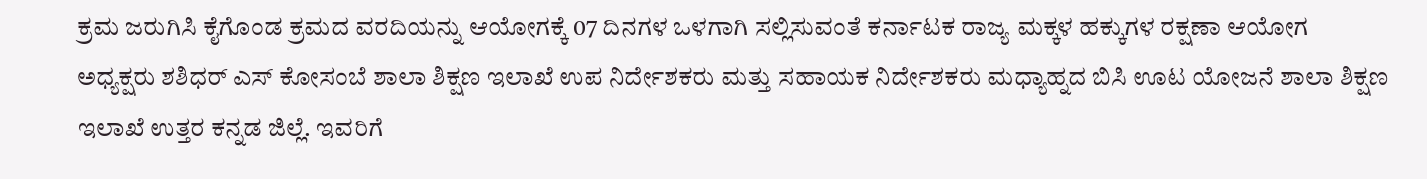ಕ್ರಮ ಜರುಗಿಸಿ ಕೈಗೊಂಡ ಕ್ರಮದ ವರದಿಯನ್ನು ಆಯೋಗಕ್ಕೆ 07 ದಿನಗಳ ಒಳಗಾಗಿ ಸಲ್ಲಿಸುವಂತೆ ಕರ್ನಾಟಕ ರಾಜ್ಯ ಮಕ್ಕಳ ಹಕ್ಕುಗಳ ರಕ್ಷಣಾ ಆಯೋಗ
ಅಧ್ಯಕ್ಷರು ಶಶಿಧರ್ ಎಸ್ ಕೋಸಂಬೆ ಶಾಲಾ ಶಿಕ್ಷಣ ಇಲಾಖೆ ಉಪ ನಿರ್ದೇಶಕರು ಮತ್ತು ಸಹಾಯಕ ನಿರ್ದೇಶಕರು ಮಧ್ಯಾಹ್ನದ ಬಿಸಿ ಊಟ ಯೋಜನೆ ಶಾಲಾ ಶಿಕ್ಷಣ ಇಲಾಖೆ ಉತ್ತರ ಕನ್ನಡ ಜಿಲ್ಲೆ. ಇವರಿಗೆ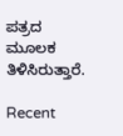ಪತ್ರದ ಮೂಲಕ ತಿಳಿಸಿರುತ್ತಾರೆ.

Recent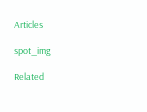Articles

spot_img

Related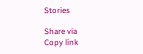Stories

Share via
Copy link